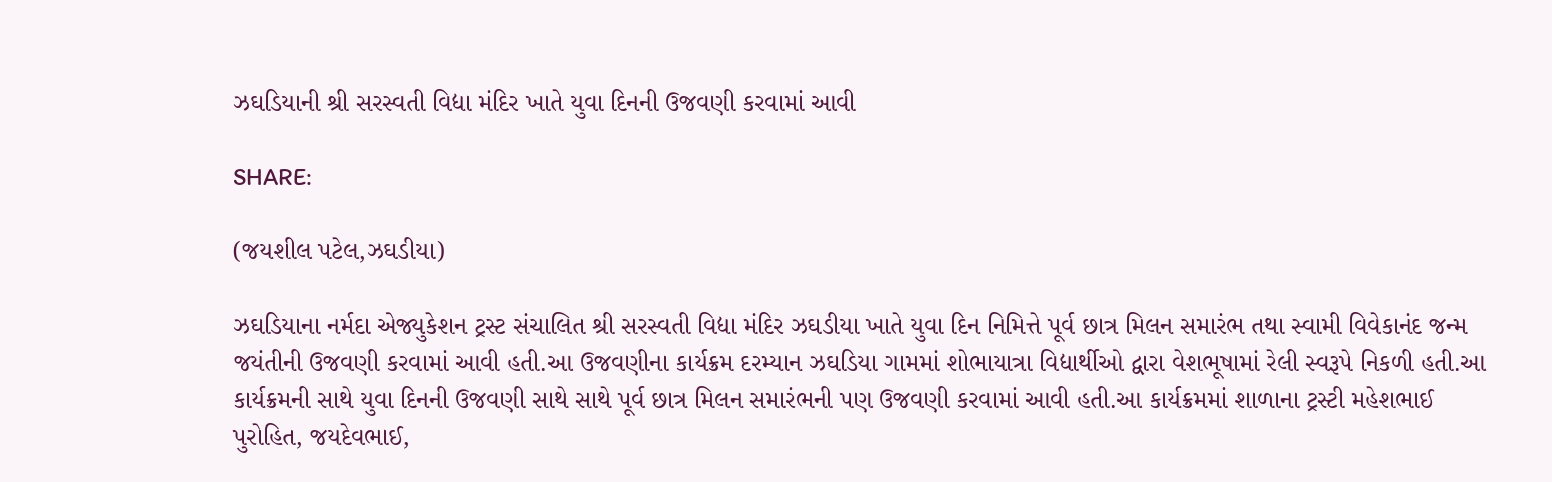ઝઘડિયાની શ્રી સરસ્વતી વિદ્યા મંદિર ખાતે યુવા દિનની ઉજવણી કરવામાં આવી

SHARE:

(જયશીલ પટેલ,ઝઘડીયા)

ઝઘડિયાના નર્મદા એજ્યુકેશન ટ્રસ્ટ સંચાલિત શ્રી સરસ્વતી વિદ્યા મંદિર ઝઘડીયા ખાતે યુવા દિન નિમિત્તે પૂર્વ છાત્ર મિલન સમારંભ તથા સ્વામી વિવેકાનંદ જન્મ જયંતીની ઉજવણી કરવામાં આવી હતી.આ ઉજવણીના કાર્યક્રમ દરમ્યાન ઝઘડિયા ગામમાં શોભાયાત્રા વિદ્યાર્થીઓ દ્વારા વેશભૂષામાં રેલી સ્વરૂપે‌ નિકળી હતી.આ કાર્યક્રમની સાથે યુવા દિનની ઉજવણી સાથે સાથે પૂર્વ છાત્ર મિલન સમારંભની પણ ઉજવણી કરવામાં આવી હતી.આ કાર્યક્રમમાં શાળાના ટ્રસ્ટી મહેશભાઈ પુરોહિત, જયદેવભાઈ,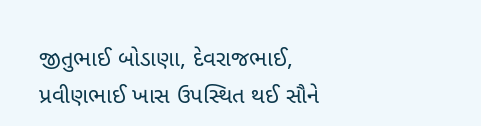જીતુભાઈ બોડાણા, દેવરાજભાઈ, પ્રવીણભાઈ ખાસ ઉપસ્થિત થઈ સૌને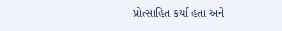પ્રોત્સાહિત કર્યા હતા અને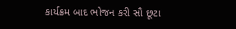કાર્યક્રમ બાદ ભોજન કરી સૌ છૂટા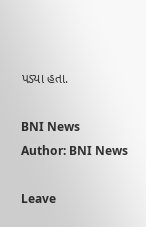પડ્યા હતા.

BNI News
Author: BNI News

Leave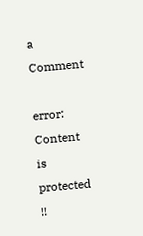a Comment

error: Content is protected !!